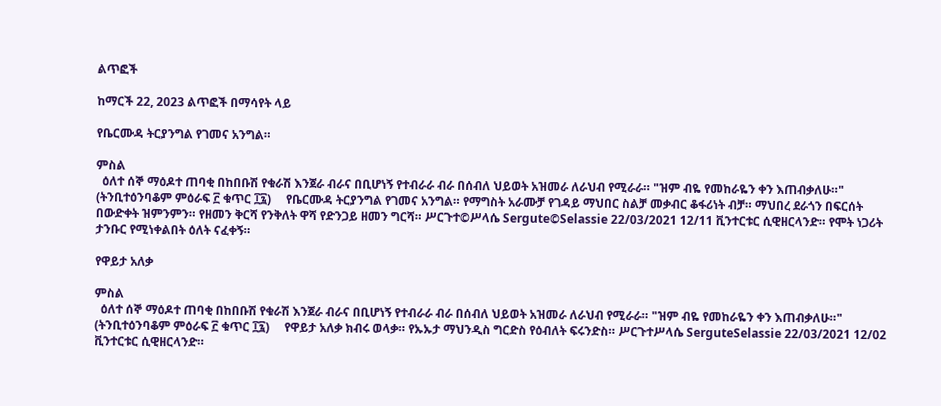ልጥፎች

ከማርች 22, 2023 ልጥፎች በማሳየት ላይ

የቤርሙዳ ትርያንግል የገመና አንግል።

ምስል
  ዕለተ ሰኞ ማዕዶተ ጠባቂ በከበቡሽ የቁራሽ እንጀራ ብራና በቢሆነኝ የተብራራ ብራ በሰብለ ህይወት አዝመራ ለራህብ የሚራራ። "ዝም ብዬ የመከራዬን ቀን እጠብቃለሁ።" (ትንቢተዕንባቆም ምዕራፍ ፫ ቁጥር ፲፯)     የቤርሙዳ ትርያንግል የገመና አንግል። የማግስት አራሙቻ የገዳይ ማህበር ስልቻ መቃብር ቆፋሪነት ብቻ። ማህበረ ደራጎን በፍርሰት በውድቀት ዝምንምን። የዘመን ቅርሻ የንቅለት ዋሻ የድንጋይ ዘመን ግርሻ። ሥርጉተ©ሥላሴ Sergute©Selassie 22/03/2021 12/11 ቪንተርቱር ሲዊዘርላንድ። የሞት ነጋሪት ታንቡር የሚነቀልበት ዕለት ናፈቀኝ።

የዋይታ አለቃ

ምስል
  ዕለተ ሰኞ ማዕዶተ ጠባቂ በከበቡሽ የቁራሽ እንጀራ ብራና በቢሆነኝ የተብራራ ብራ በሰብለ ህይወት አዝመራ ለራህብ የሚራራ። "ዝም ብዬ የመከራዬን ቀን እጠብቃለሁ።" (ትንቢተዕንባቆም ምዕራፍ ፫ ቁጥር ፲፯)     የዋይታ አለቃ ክብሩ ወላቃ። የኡኡታ ማህንዲስ ግርድስ የዕብለት ፍሩንድስ። ሥርጉተሥላሴ SerguteSelassie 22/03/2021 12/02 ቪንተርቱር ሲዊዘርላንድ።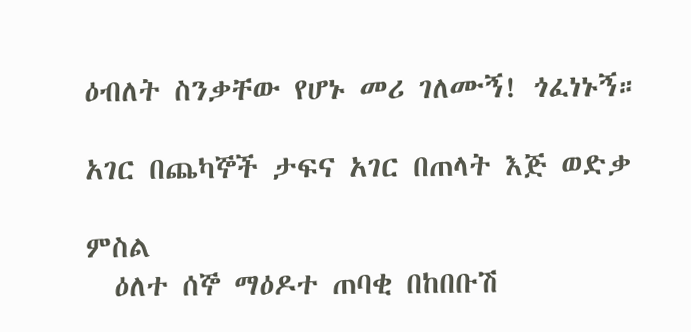ዕብለት ስንቃቸው የሆኑ መሪ ገለሙኝ! ጎፈነኑኝ።

አገር በጨካኞች ታፍና አገር በጠላት እጅ ወድቃ

ምስል
  ዕለተ ሰኞ ማዕዶተ ጠባቂ በከበቡሽ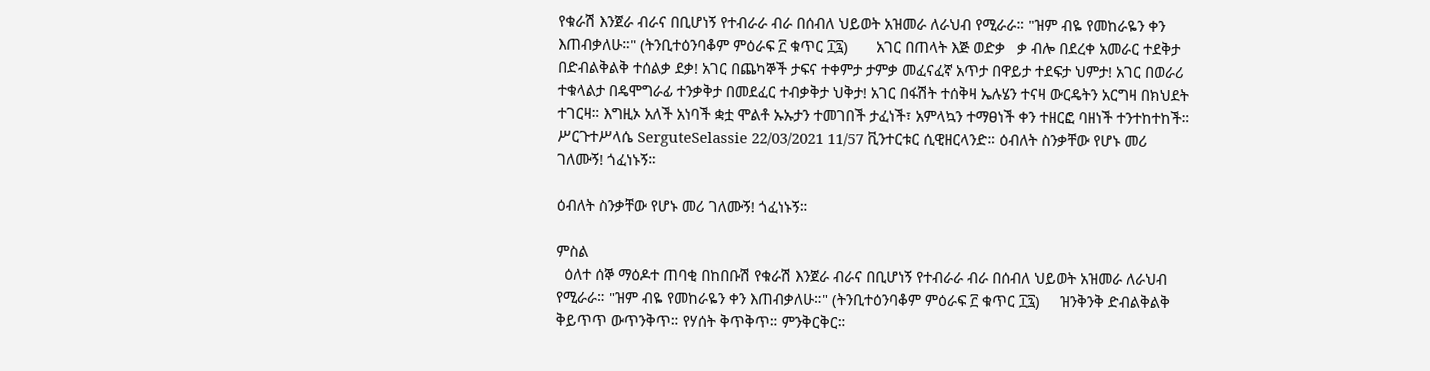የቁራሽ እንጀራ ብራና በቢሆነኝ የተብራራ ብራ በሰብለ ህይወት አዝመራ ለራህብ የሚራራ። "ዝም ብዬ የመከራዬን ቀን እጠብቃለሁ።" (ትንቢተዕንባቆም ምዕራፍ ፫ ቁጥር ፲፯)       አገር በጠላት እጅ ወድቃ   ቃ ብሎ በደረቀ አመራር ተደቅታ በድብልቅልቅ ተሰልቃ ደቃ! አገር በጨካኞች ታፍና ተቀምታ ታምቃ መፈናፈኛ አጥታ በዋይታ ተደፍታ ህምታ! አገር በወራሪ ተቁላልታ በዴሞግራፊ ተንቃቅታ በመደፈር ተብቃቅታ ህቅታ! አገር በፋሽት ተሰቅዛ ኤሉሄን ተናዛ ውርዴትን አርግዛ በክህደት ተገርዛ። እግዚኦ አለች አነባች ቋቷ ሞልቶ ኡኡታን ተመገበች ታፈነች፣ አምላኳን ተማፀነች ቀን ተዘርፎ ባዘነች ተንተከተከች። ሥርጉተሥላሴ SerguteSelassie 22/03/2021 11/57 ቪንተርቱር ሲዊዘርላንድ። ዕብለት ስንቃቸው የሆኑ መሪ ገለሙኝ! ጎፈነኑኝ።

ዕብለት ስንቃቸው የሆኑ መሪ ገለሙኝ! ጎፈነኑኝ።

ምስል
  ዕለተ ሰኞ ማዕዶተ ጠባቂ በከበቡሽ የቁራሽ እንጀራ ብራና በቢሆነኝ የተብራራ ብራ በሰብለ ህይወት አዝመራ ለራህብ የሚራራ። "ዝም ብዬ የመከራዬን ቀን እጠብቃለሁ።" (ትንቢተዕንባቆም ምዕራፍ ፫ ቁጥር ፲፯)     ዝንቅንቅ ድብልቅልቅ ቅይጥጥ ውጥንቅጥ። የሃሰት ቅጥቅጥ። ምንቅርቅር።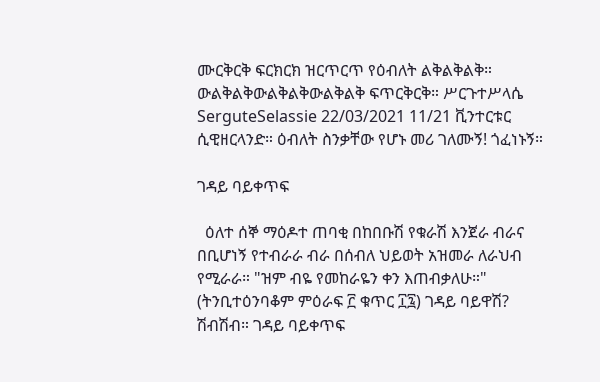ሙርቅርቅ ፍርክርክ ዝርጥርጥ የዕብለት ልቅልቅልቅ። ውልቅልቅውልቅልቅውልቅልቅ ፍጥርቅርቅ። ሥርጉተሥላሴ SerguteSelassie 22/03/2021 11/21 ቪንተርቱር ሲዊዘርላንድ። ዕብለት ስንቃቸው የሆኑ መሪ ገለሙኝ! ጎፈነኑኝ።

ገዳይ ባይቀጥፍ

  ዕለተ ሰኞ ማዕዶተ ጠባቂ በከበቡሽ የቁራሽ እንጀራ ብራና በቢሆነኝ የተብራራ ብራ በሰብለ ህይወት አዝመራ ለራህብ የሚራራ። "ዝም ብዬ የመከራዬን ቀን እጠብቃለሁ።" (ትንቢተዕንባቆም ምዕራፍ ፫ ቁጥር ፲፯) ገዳይ ባይዋሽ? ሽብሽብ። ገዳይ ባይቀጥፍ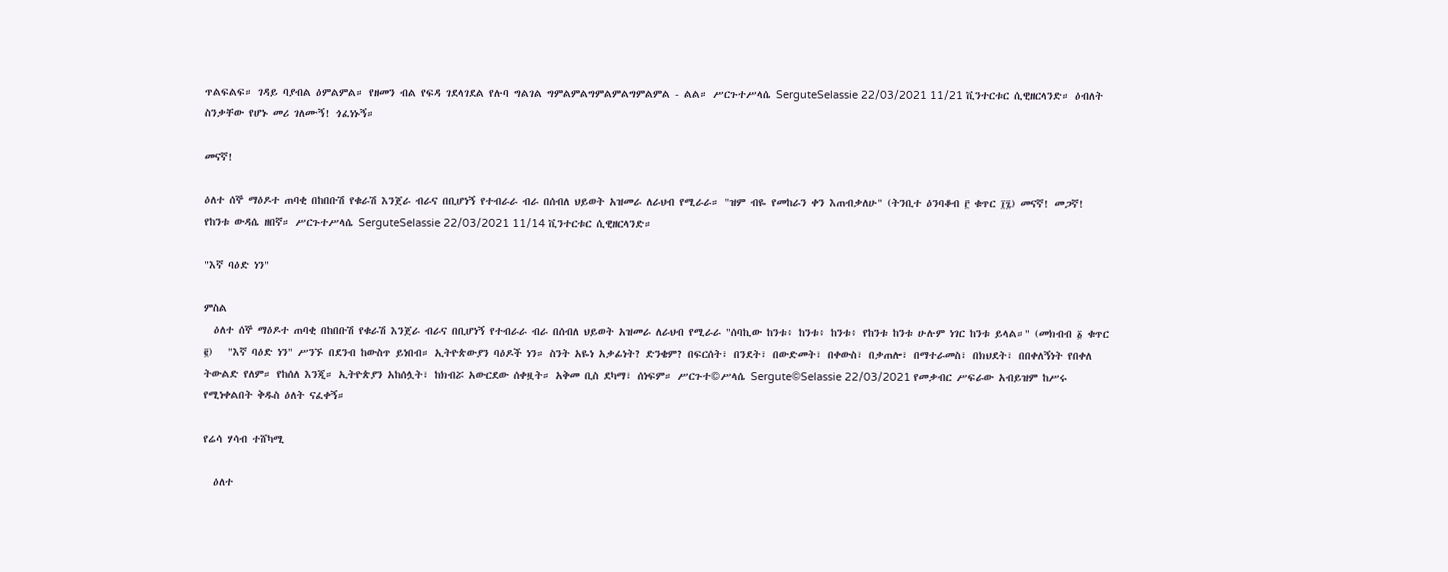ጥልፍልፍ። ገዳይ ባያብል ዕምልምል። የዘመን ብል የፍዳ ገደላገደል የሉባ ግልገል ግምልምልግምልምልግምልምል - ልል። ሥርጉተሥላሴ SerguteSelassie 22/03/2021 11/21 ቪንተርቱር ሲዊዘርላንድ። ዕብለት ስንቃቸው የሆኑ መሪ ገለሙኝ! ጎፈነኑኝ።

መናኛ!

ዕለተ ሰኞ ማዕዶተ ጠባቂ በከበቡሽ የቁራሽ እንጀራ ብራና በቢሆነኝ የተብራራ ብራ በሰብለ ህይወት አዝመራ ለራህብ የሚራራ። "ዝም ብዬ የመከራን ቀን እጠብቃለሁ" (ትንቢተ ዕንባቆብ ፫ ቁጥር ፲፯) መናኛ! መጋኛ! የከንቱ ውዳሴ ዘበኛ። ሥርጉተሥላሴ SerguteSelassie 22/03/2021 11/14 ቪንተርቱር ሲዊዘርላንድ።

"እኛ ባዕድ ነን"

ምስል
  ዕለተ ሰኞ ማዕዶተ ጠባቂ በከበቡሽ የቁራሽ እንጀራ ብራና በቢሆነኝ የተብራራ ብራ በሰብለ ህይወት አዝመራ ለራህብ የሚራራ "ሰባኪው ከንቱ፥ ከንቱ፥ ከንቱ፥ የከንቱ ከንቱ ሁሉም ነገር ከንቱ ይላል።" (መክብብ ፩ ቁጥር ፪)   "እኛ ባዕድ ነን" ሥንኙ በደንብ ከውስጥ ይነበብ። ኢትዮጵውያን ባዕዶች ነን። ስንት አዬነ አቃፊነት? ድንቄም? በፍርሰት፣ በንደት፣ በውድመት፣ በቀውስ፣ በቃጠሎ፣ በማተራመስ፣ በክህደት፣ በበቀለኝነት የበቀለ ትውልድ የለም። የከሰለ እንጂ። ኢትዮጵያን አከሰሏት፣ ከክብሯ አውርደው ሰቀዟት። አቅመ ቢስ ደካማ፣ ሰነፍም። ሥርጉተ©ሥላሴ Sergute©Selassie 22/03/2021 የመቃብር ሥፍራው አብይዝም ከሥሩ የሚነቀልበት ቅዱስ ዕለት ናፈቀኝ።

የሬሳ ሃሳብ ተሸካሚ

  ዕለተ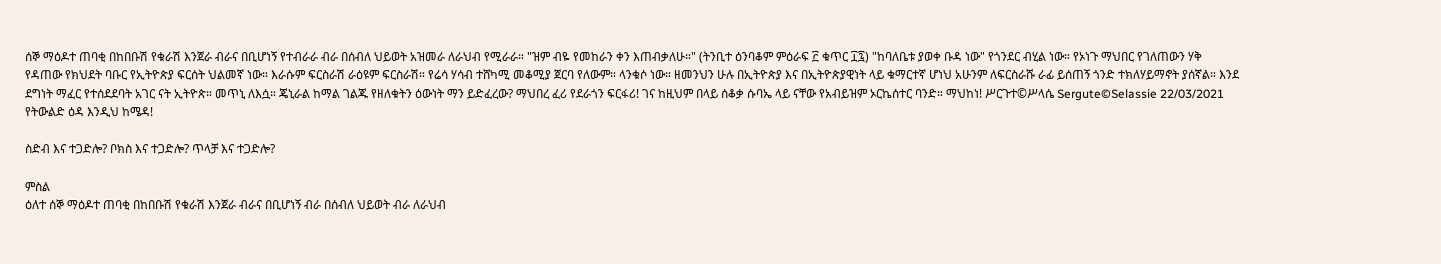ሰኞ ማዕዶተ ጠባቂ በከበቡሽ የቁራሽ እንጀራ ብራና በቢሆነኝ የተብራራ ብራ በሰብለ ህይወት አዝመራ ለራህብ የሚራራ። "ዝም ብዬ የመከራን ቀን እጠብቃለሁ።" (ትንቢተ ዕንባቆም ምዕራፍ ፫ ቁጥር ፲፯) "ከባለቤቱ ያወቀ ቡዳ ነው" የጎንደር ብሂል ነው። የኦነጉ ማህበር የገለጠውን ሃቅ የዳጠው የክህደት ባቡር የኢትዮጵያ ፍርሰት ህልመኛ ነው። እራሱም ፍርስራሽ ራዕዩም ፍርስራሽ። የሬሳ ሃሳብ ተሸካሚ መቆሚያ ጀርባ የለውም። ላንቁሶ ነው። ዘመንህን ሁሉ በኢትዮጵያ እና በኢትዮጵያዊነት ላይ ቁማርተኛ ሆነህ አሁንም ለፍርስራሹ ራፊ ይሰጠኝ ጎንድ ተክለሃይማኖት ያሰኛል። እንደ ደግነት ማፈር የተሰደደባት አገር ናት ኢትዮጵ። መጥኒ ለእሷ። ጄኒራል ከማል ገልጁ የዘለቁትን ዕውነት ማን ይድፈረው? ማህበረ ፈሪ የደራጎን ፍርፋሪ! ገና ከዚህም በላይ ሰቆቃ ሱባኤ ላይ ናቸው የአብይዝም ኦርኬሰተር ባንድ። ማህከነ! ሥርጉተ©ሥላሴ Sergute©Selassie 22/03/2021 የትውልድ ዕዳ እንዲህ ከሜዳ!

ስድብ እና ተጋድሎ? ቦክስ እና ተጋድሎ? ጥላቻ እና ተጋድሎ?

ምስል
ዕለተ ሰኞ ማዕዶተ ጠባቂ በከበቡሽ የቁራሽ እንጀራ ብራና በቢሆነኝ ብራ በሰብለ ህይወት ብራ ለራህብ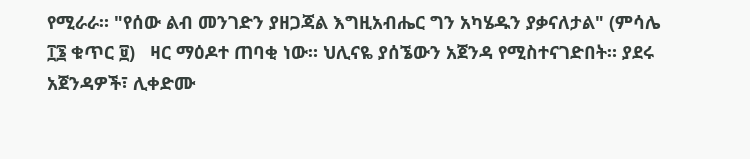የሚራራ። "የሰው ልብ መንገድን ያዘጋጃል እግዚአብሔር ግን አካሄዱን ያቃናለታል" (ምሳሌ ፲፮ ቁጥር ፱)   ዛር ማዕዶተ ጠባቂ ነው። ህሊናዬ ያሰኜውን አጀንዳ የሚስተናገድበት። ያደሩ አጀንዳዎች፣ ሊቀድሙ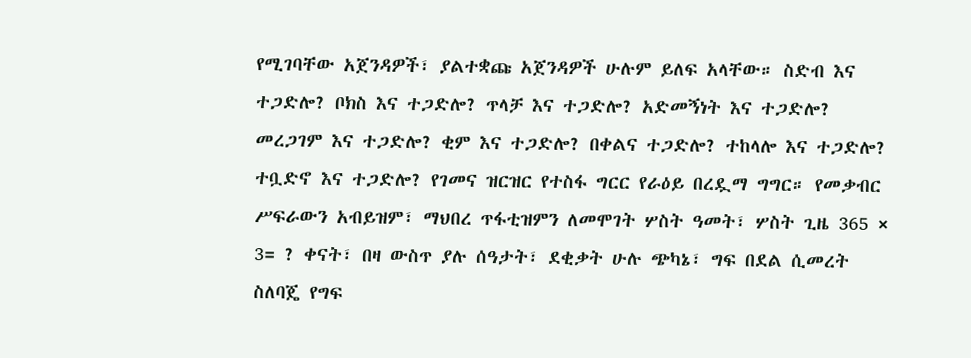የሚገባቸው አጀንዳዎች፣ ያልተቋጩ አጀንዳዎች ሁሉም ይለፍ አላቸው። ስድብ እና ተጋድሎ? ቦክስ እና ተጋድሎ? ጥላቻ እና ተጋድሎ? አድመኝነት እና ተጋድሎ? መረጋገም እና ተጋድሎ? ቂም እና ተጋድሎ? በቀልና ተጋድሎ? ተከላሎ እና ተጋድሎ? ተቧድኖ እና ተጋድሎ? የገመና ዝርዝር የተስፋ ግርር የራዕይ በረዷማ ግግር። የመቃብር ሥፍራውን አብይዝም፣ ማህበረ ጥፋቲዝምን ለመሞገት ሦስት ዓመት፣ ሦስት ጊዜ 365 × 3= ? ቀናት፣ በዛ ውስጥ ያሉ ሰዓታት፣ ደቂቃት ሁሉ ጭካኔ፣ ግፍ በደል ሲመረት ስለባጄ የግፍ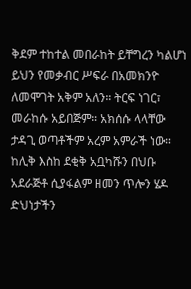ቅደም ተከተል መበራከት ይቸግረን ካልሆነ ይህን የመቃብር ሥፍራ በአመክንዮ ለመሞገት አቅም አለን። ትርፍ ነገር፣ መራከሱ አይበጅም። አክሰሱ ላላቸው ታዳጊ ወጣቶችም አረም አምራች ነው። ከሊቅ እስከ ደቂቅ አቧካሹን በህቡ አደራጅቶ ሲያፋልም ዘመን ጥሎን ሄዶ ድህነታችን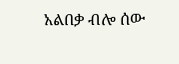አልበቃ ብሎ ሰው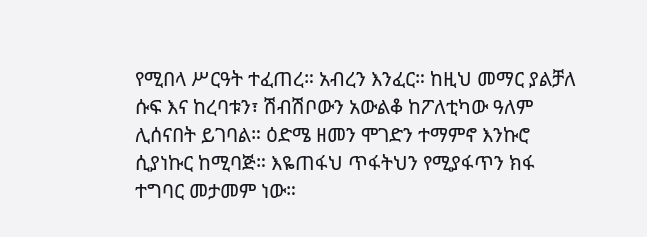የሚበላ ሥርዓት ተፈጠረ። አብረን እንፈር። ከዚህ መማር ያልቻለ ሱፍ እና ከረባቱን፣ ሽብሽቦውን አውልቆ ከፖለቲካው ዓለም ሊሰናበት ይገባል። ዕድሜ ዘመን ሞገድን ተማምኖ እንኩሮ ሲያነኩር ከሚባጅ። እዬጠፋህ ጥፋትህን የሚያፋጥን ክፋ ተግባር መታመም ነው።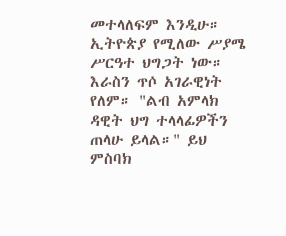መተላለፍም እንዲሁ። ኢትዮጵያ የሚለው ሥያሜ ሥርዓተ ህግጋት ነው። እራስን ጥሶ አገራዊነት የለም። "ልብ አምላክ ዳዊት ህግ ተላላፊዎችን ጠላሁ ይላል።" ይህ ምስባክ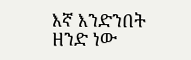እኛ እንድንበት ዘንድ ነው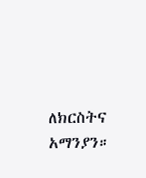ለክርስትና አማንያን።